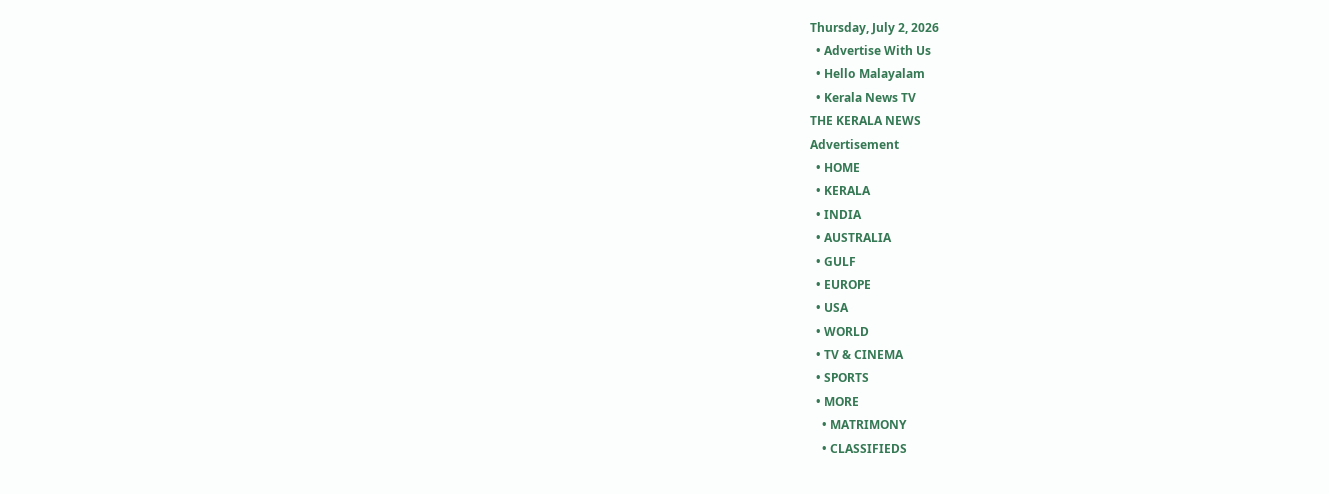Thursday, July 2, 2026
  • Advertise With Us
  • Hello Malayalam
  • Kerala News TV
THE KERALA NEWS
Advertisement
  • HOME
  • KERALA
  • INDIA
  • AUSTRALIA
  • GULF
  • EUROPE
  • USA
  • WORLD
  • TV & CINEMA
  • SPORTS
  • MORE
    • MATRIMONY
    • CLASSIFIEDS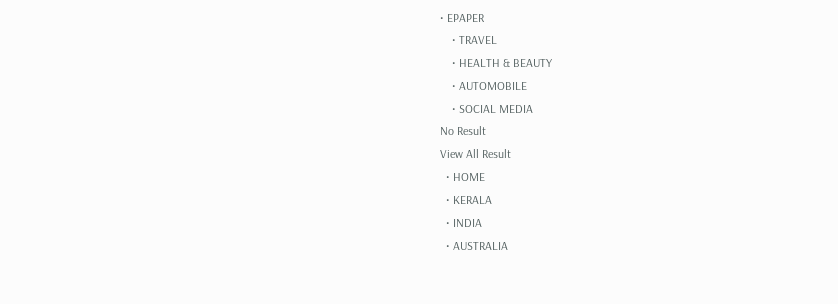• EPAPER
    • TRAVEL
    • HEALTH & BEAUTY
    • AUTOMOBILE
    • SOCIAL MEDIA
No Result
View All Result
  • HOME
  • KERALA
  • INDIA
  • AUSTRALIA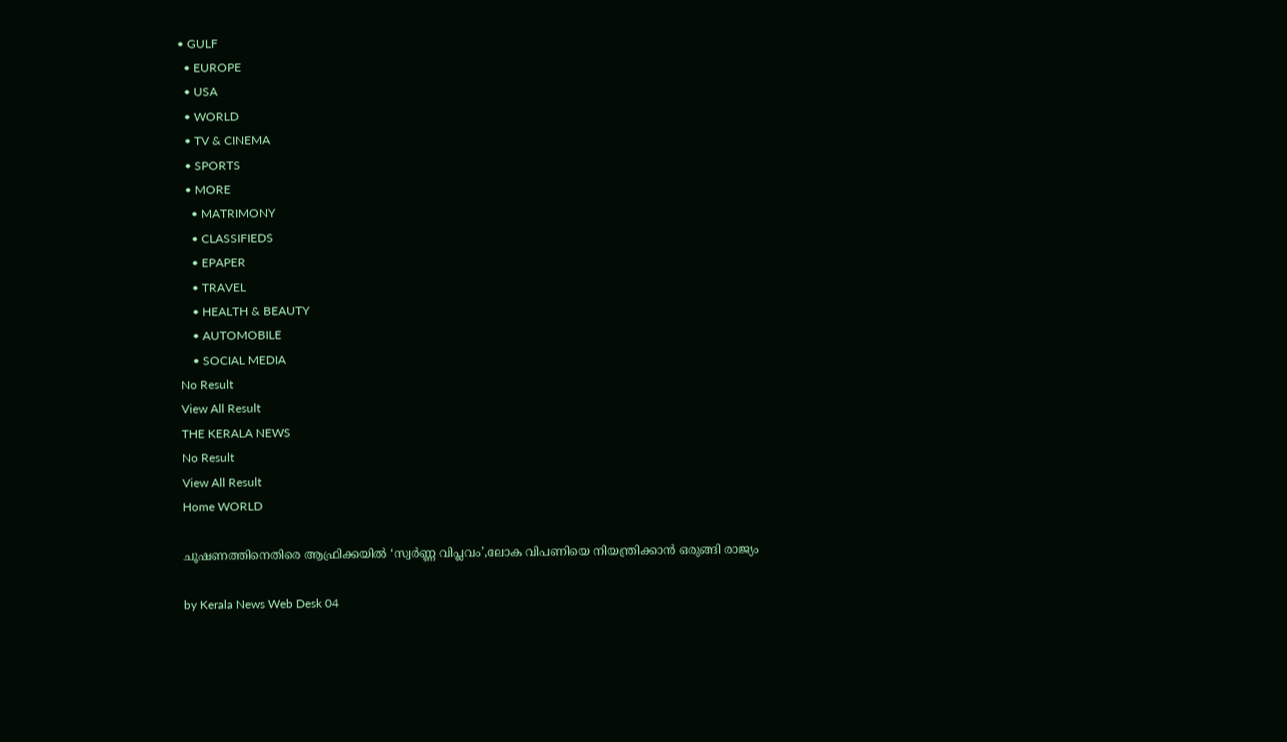• GULF
  • EUROPE
  • USA
  • WORLD
  • TV & CINEMA
  • SPORTS
  • MORE
    • MATRIMONY
    • CLASSIFIEDS
    • EPAPER
    • TRAVEL
    • HEALTH & BEAUTY
    • AUTOMOBILE
    • SOCIAL MEDIA
No Result
View All Result
THE KERALA NEWS
No Result
View All Result
Home WORLD

ചൂഷണത്തിനെതിരെ ആഫ്രിക്കയിൽ ‘സ്വർണ്ണ വിപ്ലവം’,ലോക വിപണിയെ നിയന്ത്രിക്കാൻ ഒരുങ്ങി രാജ്യം

by Kerala News Web Desk 04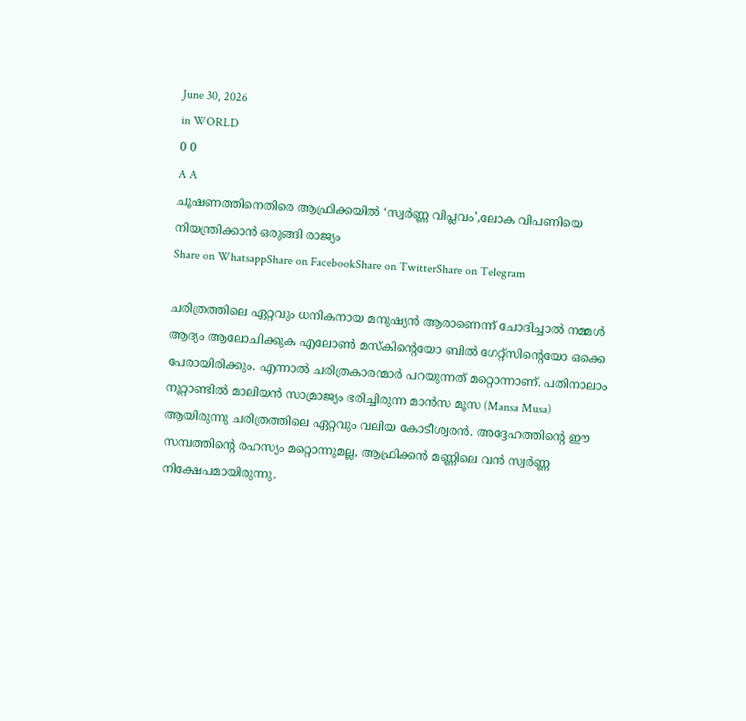June 30, 2026
in WORLD
0 0
A A
ചൂഷണത്തിനെതിരെ ആഫ്രിക്കയിൽ ‘സ്വർണ്ണ വിപ്ലവം’,ലോക വിപണിയെ നിയന്ത്രിക്കാൻ ഒരുങ്ങി രാജ്യം
Share on WhatsappShare on FacebookShare on TwitterShare on Telegram

ചരിത്രത്തിലെ ഏറ്റവും ധനികനായ മനുഷ്യൻ ആരാണെന്ന് ചോദിച്ചാൽ നമ്മൾ ആദ്യം ആലോചിക്കുക എലോൺ മസ്കിന്റെയോ ബിൽ ഗേറ്റ്സിന്റെയോ ഒക്കെ പേരായിരിക്കും. എന്നാൽ ചരിത്രകാരന്മാർ പറയുന്നത് മറ്റൊന്നാണ്. പതിനാലാം നൂറ്റാണ്ടിൽ മാലിയൻ സാമ്രാജ്യം ഭരിച്ചിരുന്ന മാൻസ മൂസ (Mansa Musa) ആയിരുന്നു ചരിത്രത്തിലെ ഏറ്റവും വലിയ കോടീശ്വരൻ. അദ്ദേഹത്തിന്റെ ഈ സമ്പത്തിന്റെ രഹസ്യം മറ്റൊന്നുമല്ല, ആഫ്രിക്കൻ മണ്ണിലെ വൻ സ്വർണ്ണ നിക്ഷേപമായിരുന്നു.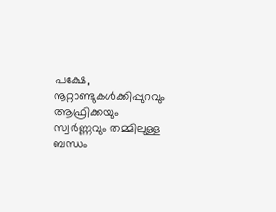പക്ഷേ, നൂറ്റാണ്ടുകൾക്കിപ്പുറവും ആഫ്രിക്കയും സ്വർണ്ണവും തമ്മിലുള്ള ബന്ധം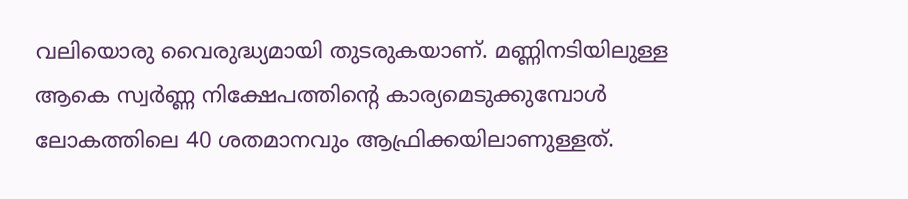വലിയൊരു വൈരുദ്ധ്യമായി തുടരുകയാണ്. മണ്ണിനടിയിലുള്ള ആകെ സ്വർണ്ണ നിക്ഷേപത്തിന്റെ കാര്യമെടുക്കുമ്പോൾ ലോകത്തിലെ 40 ശതമാനവും ആഫ്രിക്കയിലാണുള്ളത്.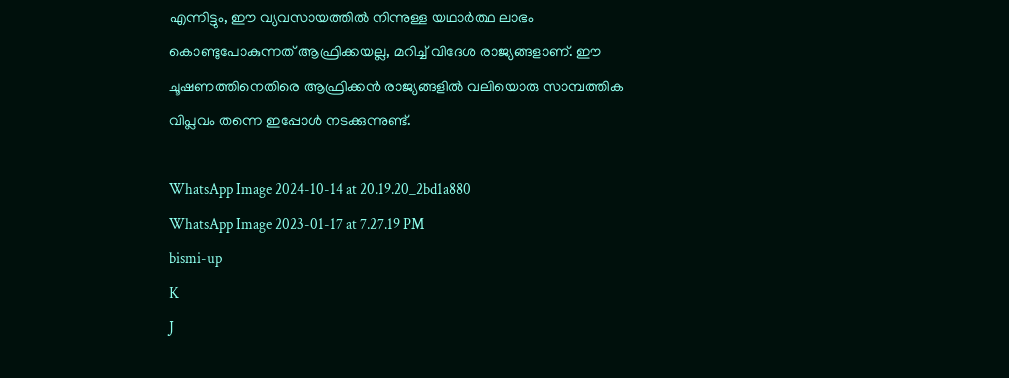എന്നിട്ടും, ഈ വ്യവസായത്തിൽ നിന്നുള്ള യഥാർത്ഥ ലാഭം കൊണ്ടുപോകുന്നത് ആഫ്രിക്കയല്ല, മറിച്ച് വിദേശ രാജ്യങ്ങളാണ്. ഈ ചൂഷണത്തിനെതിരെ ആഫ്രിക്കൻ രാജ്യങ്ങളിൽ വലിയൊരു സാമ്പത്തിക വിപ്ലവം തന്നെ ഇപ്പോൾ നടക്കുന്നുണ്ട്.

WhatsApp Image 2024-10-14 at 20.19.20_2bd1a880
WhatsApp Image 2023-01-17 at 7.27.19 PM
bismi-up
K
J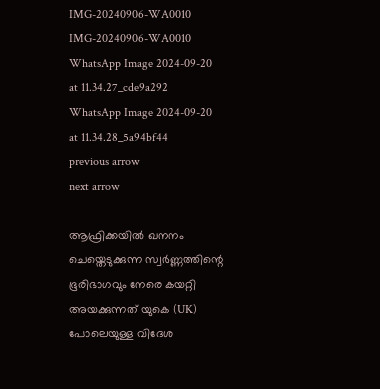IMG-20240906-WA0010
IMG-20240906-WA0010
WhatsApp Image 2024-09-20 at 11.34.27_cde9a292
WhatsApp Image 2024-09-20 at 11.34.28_5a94bf44
previous arrow
next arrow

ആഫ്രിക്കയിൽ ഖനനം ചെയ്തെടുക്കുന്ന സ്വർണ്ണത്തിന്റെ ഭൂരിഭാഗവും നേരെ കയറ്റി അയക്കുന്നത് യുകെ (UK) പോലെയുള്ള വിദേശ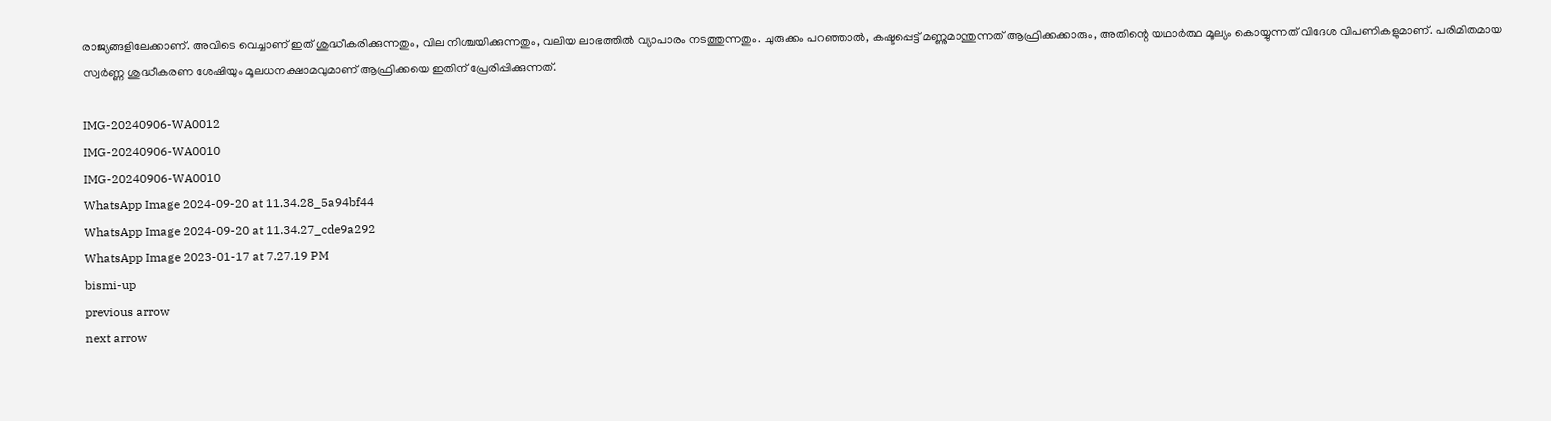രാജ്യങ്ങളിലേക്കാണ്. അവിടെ വെച്ചാണ് ഇത് ശുദ്ധീകരിക്കുന്നതും, വില നിശ്ചയിക്കുന്നതും, വലിയ ലാഭത്തിൽ വ്യാപാരം നടത്തുന്നതും. ചുരുക്കം പറഞ്ഞാൽ, കഷ്ടപ്പെട്ട് മണ്ണുമാന്തുന്നത് ആഫ്രിക്കക്കാരും, അതിന്റെ യഥാർത്ഥ മൂല്യം കൊയ്യുന്നത് വിദേശ വിപണികളുമാണ്. പരിമിതമായ സ്വർണ്ണ ശുദ്ധീകരണ ശേഷിയും മൂലധനക്ഷാമവുമാണ് ആഫ്രിക്കയെ ഇതിന് പ്രേരിപ്പിക്കുന്നത്.

IMG-20240906-WA0012
IMG-20240906-WA0010
IMG-20240906-WA0010
WhatsApp Image 2024-09-20 at 11.34.28_5a94bf44
WhatsApp Image 2024-09-20 at 11.34.27_cde9a292
WhatsApp Image 2023-01-17 at 7.27.19 PM
bismi-up
previous arrow
next arrow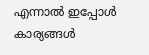എന്നാൽ ഇപ്പോൾ കാര്യങ്ങൾ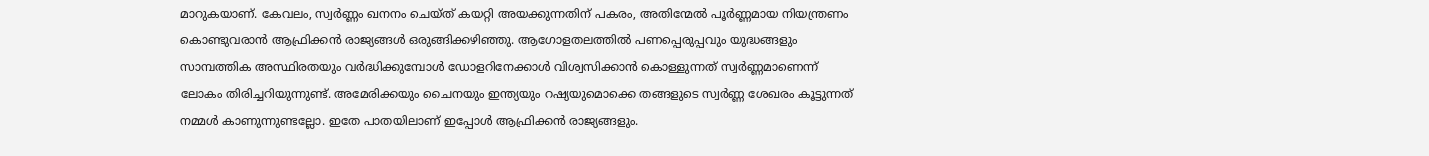മാറുകയാണ്. കേവലം, സ്വർണ്ണം ഖനനം ചെയ്ത് കയറ്റി അയക്കുന്നതിന് പകരം, അതിന്മേൽ പൂർണ്ണമായ നിയന്ത്രണം കൊണ്ടുവരാൻ ആഫ്രിക്കൻ രാജ്യങ്ങൾ ഒരുങ്ങിക്കഴിഞ്ഞു. ആഗോളതലത്തിൽ പണപ്പെരുപ്പവും യുദ്ധങ്ങളും സാമ്പത്തിക അസ്ഥിരതയും വർദ്ധിക്കുമ്പോൾ ഡോളറിനേക്കാൾ വിശ്വസിക്കാൻ കൊള്ളുന്നത് സ്വർണ്ണമാണെന്ന് ലോകം തിരിച്ചറിയുന്നുണ്ട്. അമേരിക്കയും ചൈനയും ഇന്ത്യയും റഷ്യയുമൊക്കെ തങ്ങളുടെ സ്വർണ്ണ ശേഖരം കൂട്ടുന്നത് നമ്മൾ കാണുന്നുണ്ടല്ലോ. ഇതേ പാതയിലാണ് ഇപ്പോൾ ആഫ്രിക്കൻ രാജ്യങ്ങളും.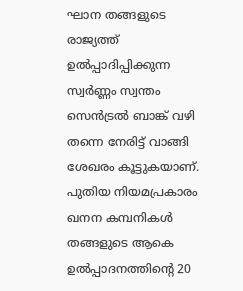ഘാന തങ്ങളുടെ രാജ്യത്ത് ഉൽപ്പാദിപ്പിക്കുന്ന സ്വർണ്ണം സ്വന്തം സെൻട്രൽ ബാങ്ക് വഴി തന്നെ നേരിട്ട് വാങ്ങി ശേഖരം കൂട്ടുകയാണ്. പുതിയ നിയമപ്രകാരം ഖനന കമ്പനികൾ തങ്ങളുടെ ആകെ ഉൽപ്പാദനത്തിന്റെ 20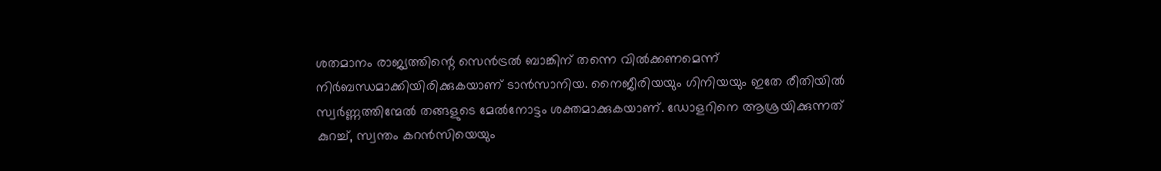ശതമാനം രാജ്യത്തിന്റെ സെൻട്രൽ ബാങ്കിന് തന്നെ വിൽക്കണമെന്ന് നിർബന്ധമാക്കിയിരിക്കുകയാണ് ടാൻസാനിയ. നൈജീരിയയും ഗിനിയയും ഇതേ രീതിയിൽ സ്വർണ്ണത്തിന്മേൽ തങ്ങളുടെ മേൽനോട്ടം ശക്തമാക്കുകയാണ്. ഡോളറിനെ ആശ്രയിക്കുന്നത് കുറച്ച്, സ്വന്തം കറൻസിയെയും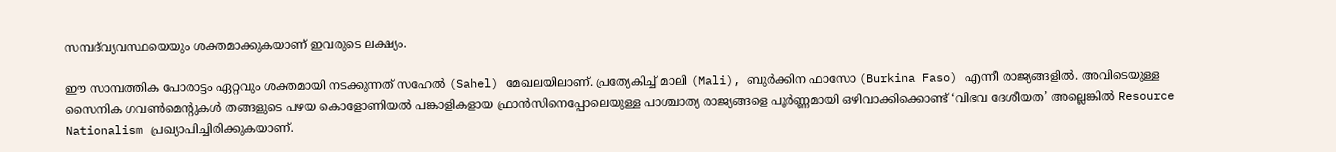സമ്പദ്‌വ്യവസ്ഥയെയും ശക്തമാക്കുകയാണ് ഇവരുടെ ലക്ഷ്യം.

ഈ സാമ്പത്തിക പോരാട്ടം ഏറ്റവും ശക്തമായി നടക്കുന്നത് സഹേൽ (Sahel) മേഖലയിലാണ്. പ്രത്യേകിച്ച് മാലി (Mali), ബുർക്കിന ഫാസോ (Burkina Faso) എന്നീ രാജ്യങ്ങളിൽ. അവിടെയുള്ള സൈനിക ഗവൺമെന്റുകൾ തങ്ങളുടെ പഴയ കൊളോണിയൽ പങ്കാളികളായ ഫ്രാൻസിനെപ്പോലെയുള്ള പാശ്ചാത്യ രാജ്യങ്ങളെ പൂർണ്ണമായി ഒഴിവാക്കിക്കൊണ്ട് ‘വിഭവ ദേശീയത’ അല്ലെങ്കിൽ Resource Nationalism പ്രഖ്യാപിച്ചിരിക്കുകയാണ്.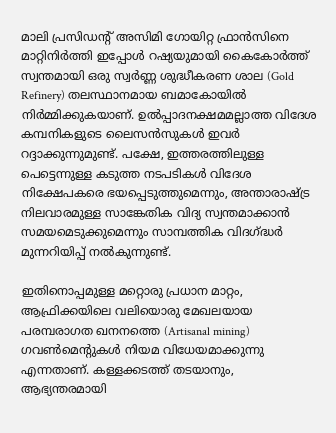മാലി പ്രസിഡന്റ് അസിമി ഗോയിറ്റ ഫ്രാൻസിനെ മാറ്റിനിർത്തി ഇപ്പോൾ റഷ്യയുമായി കൈകോർത്ത് സ്വന്തമായി ഒരു സ്വർണ്ണ ശുദ്ധീകരണ ശാല (Gold Refinery) തലസ്ഥാനമായ ബമാകോയിൽ നിർമ്മിക്കുകയാണ്. ഉൽപ്പാദനക്ഷമമല്ലാത്ത വിദേശ കമ്പനികളുടെ ലൈസൻസുകൾ ഇവർ റദ്ദാക്കുന്നുമുണ്ട്. പക്ഷേ, ഇത്തരത്തിലുള്ള പെട്ടെന്നുള്ള കടുത്ത നടപടികൾ വിദേശ നിക്ഷേപകരെ ഭയപ്പെടുത്തുമെന്നും, അന്താരാഷ്ട്ര നിലവാരമുള്ള സാങ്കേതിക വിദ്യ സ്വന്തമാക്കാൻ സമയമെടുക്കുമെന്നും സാമ്പത്തിക വിദഗ്ദ്ധർ മുന്നറിയിപ്പ് നൽകുന്നുണ്ട്.

ഇതിനൊപ്പമുള്ള മറ്റൊരു പ്രധാന മാറ്റം, ആഫ്രിക്കയിലെ വലിയൊരു മേഖലയായ പരമ്പരാഗത ഖനനത്തെ (Artisanal mining) ഗവൺമെന്റുകൾ നിയമ വിധേയമാക്കുന്നു എന്നതാണ്. കള്ളക്കടത്ത് തടയാനും, ആഭ്യന്തരമായി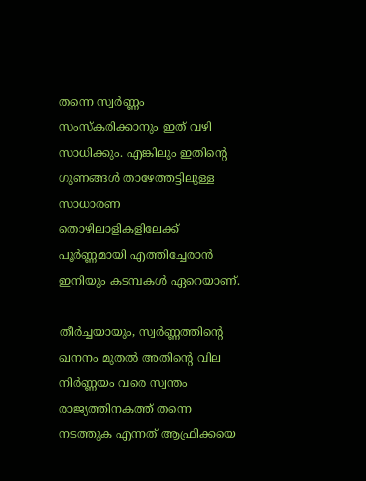തന്നെ സ്വർണ്ണം സംസ്കരിക്കാനും ഇത് വഴി സാധിക്കും. എങ്കിലും ഇതിന്റെ ഗുണങ്ങൾ താഴേത്തട്ടിലുള്ള സാധാരണ തൊഴിലാളികളിലേക്ക് പൂർണ്ണമായി എത്തിച്ചേരാൻ ഇനിയും കടമ്പകൾ ഏറെയാണ്.

തീർച്ചയായും, സ്വർണ്ണത്തിന്റെ ഖനനം മുതൽ അതിന്റെ വില നിർണ്ണയം വരെ സ്വന്തം രാജ്യത്തിനകത്ത് തന്നെ നടത്തുക എന്നത് ആഫ്രിക്കയെ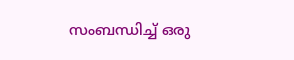സംബന്ധിച്ച് ഒരു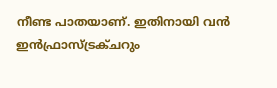നീണ്ട പാതയാണ്. ഇതിനായി വൻ ഇൻഫ്രാസ്ട്രക്ചറും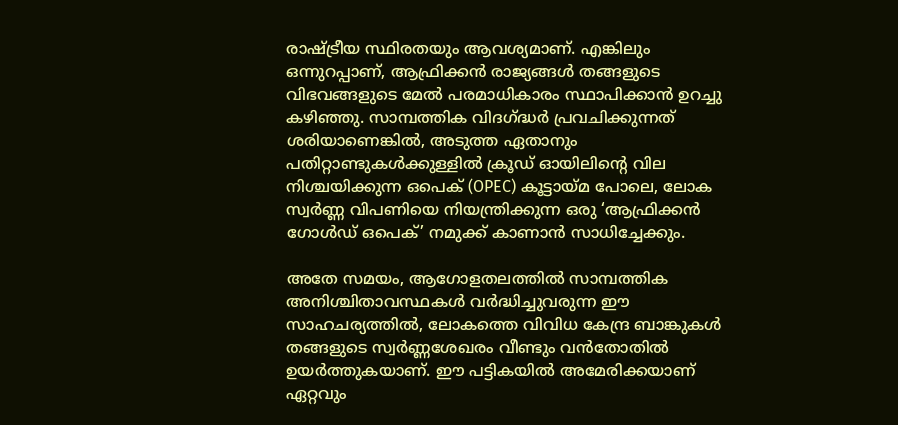രാഷ്ട്രീയ സ്ഥിരതയും ആവശ്യമാണ്. എങ്കിലും ഒന്നുറപ്പാണ്, ആഫ്രിക്കൻ രാജ്യങ്ങൾ തങ്ങളുടെ വിഭവങ്ങളുടെ മേൽ പരമാധികാരം സ്ഥാപിക്കാൻ ഉറച്ചു കഴിഞ്ഞു. സാമ്പത്തിക വിദഗ്ദ്ധർ പ്രവചിക്കുന്നത് ശരിയാണെങ്കിൽ, അടുത്ത ഏതാനും പതിറ്റാണ്ടുകൾക്കുള്ളിൽ ക്രൂഡ് ഓയിലിന്റെ വില നിശ്ചയിക്കുന്ന ഒപെക് (OPEC) കൂട്ടായ്മ പോലെ, ലോക സ്വർണ്ണ വിപണിയെ നിയന്ത്രിക്കുന്ന ഒരു ‘ആഫ്രിക്കൻ ഗോൾഡ് ഒപെക്’ നമുക്ക് കാണാൻ സാധിച്ചേക്കും.

അതേ സമയം, ആഗോളതലത്തില്‍ സാമ്പത്തിക അനിശ്ചിതാവസ്ഥകള്‍ വര്‍ദ്ധിച്ചുവരുന്ന ഈ സാഹചര്യത്തില്‍, ലോകത്തെ വിവിധ കേന്ദ്ര ബാങ്കുകള്‍ തങ്ങളുടെ സ്വര്‍ണ്ണശേഖരം വീണ്ടും വന്‍തോതില്‍ ഉയര്‍ത്തുകയാണ്. ഈ പട്ടികയില്‍ അമേരിക്കയാണ് ഏറ്റവും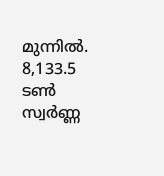മുന്നില്‍. 8,133.5 ടണ്‍ സ്വര്‍ണ്ണ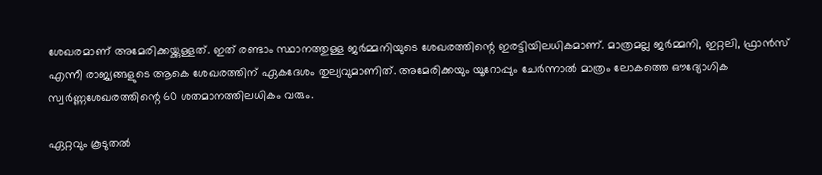ശേഖരമാണ് അമേരിക്കയ്ക്കുള്ളത്. ഇത് രണ്ടാം സ്ഥാനത്തുള്ള ജര്‍മ്മനിയുടെ ശേഖരത്തിന്റെ ഇരട്ടിയിലധികമാണ്. മാത്രമല്ല ജര്‍മ്മനി, ഇറ്റലി, ഫ്രാന്‍സ് എന്നീ രാജ്യങ്ങളുടെ ആകെ ശേഖരത്തിന് ഏകദേശം തുല്യവുമാണിത്. അമേരിക്കയും യൂറോപ്പും ചേര്‍ന്നാല്‍ മാത്രം ലോകത്തെ ഔദ്യോഗിക സ്വര്‍ണ്ണശേഖരത്തിന്റെ 60 ശതമാനത്തിലധികം വരും.

ഏറ്റവും കൂടുതല്‍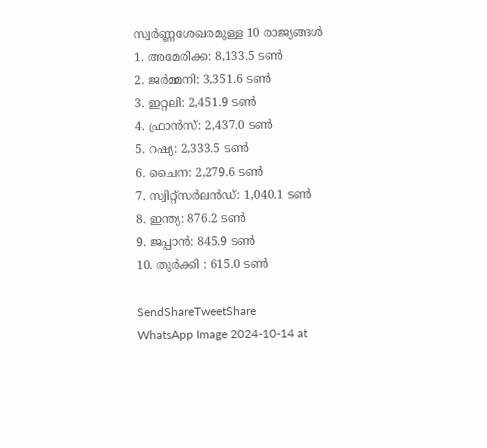സ്വര്‍ണ്ണശേഖരമുള്ള 10 രാജ്യങ്ങള്‍
1. അമേരിക്ക: 8,133.5 ടണ്‍
2. ജര്‍മ്മനി: 3,351.6 ടണ്‍
3. ഇറ്റലി: 2,451.9 ടണ്‍
4. ഫ്രാന്‍സ്: 2,437.0 ടണ്‍
5. റഷ്യ: 2,333.5 ടണ്‍
6. ചൈന: 2,279.6 ടണ്‍
7. സ്വിറ്റ്സര്‍ലന്‍ഡ്: 1,040.1 ടണ്‍
8. ഇന്ത്യ: 876.2 ടണ്‍
9. ജപ്പാന്‍: 845.9 ടണ്‍
10. തുര്‍ക്കി : 615.0 ടണ്‍

SendShareTweetShare
WhatsApp Image 2024-10-14 at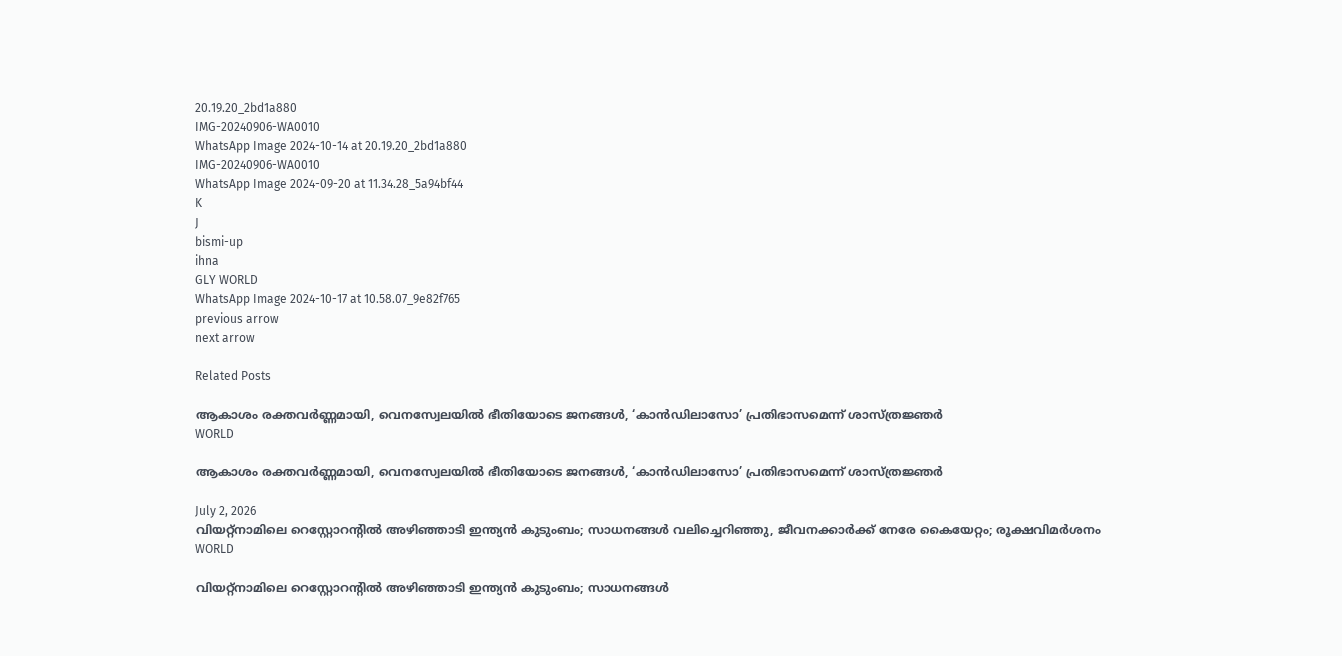20.19.20_2bd1a880
IMG-20240906-WA0010
WhatsApp Image 2024-10-14 at 20.19.20_2bd1a880
IMG-20240906-WA0010
WhatsApp Image 2024-09-20 at 11.34.28_5a94bf44
K
J
bismi-up
ihna
GLY WORLD
WhatsApp Image 2024-10-17 at 10.58.07_9e82f765
previous arrow
next arrow

Related Posts

ആകാശം രക്തവർണ്ണമായി, വെനസ്വേലയിൽ ഭീതിയോടെ ജനങ്ങൾ, ‘കാൻഡിലാസോ’ പ്രതിഭാസമെന്ന് ശാസ്ത്രജ്ഞർ
WORLD

ആകാശം രക്തവർണ്ണമായി, വെനസ്വേലയിൽ ഭീതിയോടെ ജനങ്ങൾ, ‘കാൻഡിലാസോ’ പ്രതിഭാസമെന്ന് ശാസ്ത്രജ്ഞർ

July 2, 2026
വിയറ്റ്നാമിലെ റെസ്റ്റോറന്റിൽ അഴിഞ്ഞാടി ഇന്ത്യൻ കുടുംബം; സാധനങ്ങൾ വലിച്ചെറിഞ്ഞു, ജീവനക്കാർക്ക് നേരേ കൈയേറ്റം; രൂക്ഷവിമർശനം
WORLD

വിയറ്റ്നാമിലെ റെസ്റ്റോറന്റിൽ അഴിഞ്ഞാടി ഇന്ത്യൻ കുടുംബം; സാധനങ്ങൾ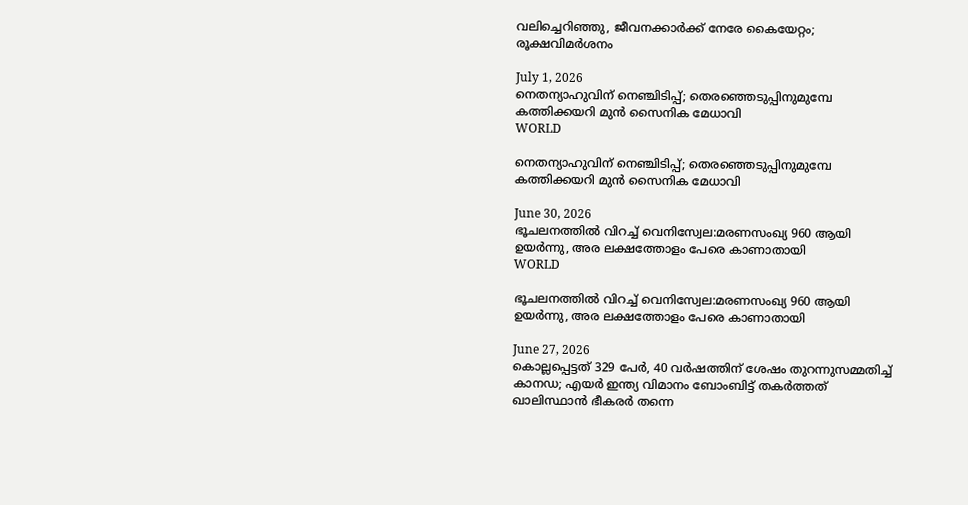വലിച്ചെറിഞ്ഞു, ജീവനക്കാർക്ക് നേരേ കൈയേറ്റം; രൂക്ഷവിമർശനം

July 1, 2026
നെതന്യാഹുവിന് നെഞ്ചിടിപ്പ്; തെരഞ്ഞെടുപ്പിനുമുമ്പേ കത്തിക്കയറി മുന്‍ സൈനിക മേധാവി
WORLD

നെതന്യാഹുവിന് നെഞ്ചിടിപ്പ്; തെരഞ്ഞെടുപ്പിനുമുമ്പേ കത്തിക്കയറി മുന്‍ സൈനിക മേധാവി

June 30, 2026
ഭൂചലനത്തിൽ വിറച്ച് വെനിസ്വേല:മരണസംഖ്യ 960 ആയി ഉയർന്നു, അര ലക്ഷത്തോളം പേരെ കാണാതായി
WORLD

ഭൂചലനത്തിൽ വിറച്ച് വെനിസ്വേല:മരണസംഖ്യ 960 ആയി ഉയർന്നു, അര ലക്ഷത്തോളം പേരെ കാണാതായി

June 27, 2026
കൊല്ലപ്പെട്ടത് 329 പേർ, 40 വർഷത്തിന് ശേഷം തുറന്നുസമ്മതിച്ച് കാനഡ; എയർ ഇന്ത്യ വിമാനം ബോംബിട്ട് തകർത്തത് ഖാലിസ്ഥാൻ ഭീകരർ തന്നെ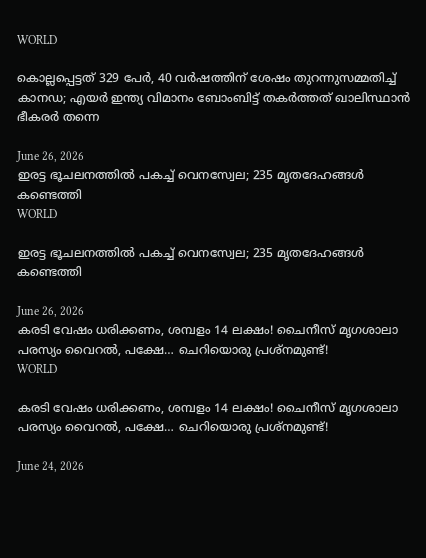WORLD

കൊല്ലപ്പെട്ടത് 329 പേർ, 40 വർഷത്തിന് ശേഷം തുറന്നുസമ്മതിച്ച് കാനഡ; എയർ ഇന്ത്യ വിമാനം ബോംബിട്ട് തകർത്തത് ഖാലിസ്ഥാൻ ഭീകരർ തന്നെ

June 26, 2026
ഇരട്ട ഭൂചലനത്തിൽ പകച്ച് വെനസ്വേല; 235 മൃതദേഹങ്ങൾ കണ്ടെത്തി
WORLD

ഇരട്ട ഭൂചലനത്തിൽ പകച്ച് വെനസ്വേല; 235 മൃതദേഹങ്ങൾ കണ്ടെത്തി

June 26, 2026
കരടി വേഷം ധരിക്കണം, ശമ്പളം 14 ലക്ഷം! ചൈനീസ് മൃഗശാലാ പരസ്യം വൈറൽ, പക്ഷേ… ചെറിയൊരു പ്രശ്നമുണ്ട്!
WORLD

കരടി വേഷം ധരിക്കണം, ശമ്പളം 14 ലക്ഷം! ചൈനീസ് മൃഗശാലാ പരസ്യം വൈറൽ, പക്ഷേ… ചെറിയൊരു പ്രശ്നമുണ്ട്!

June 24, 2026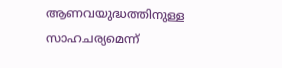ആണവയുദ്ധത്തിനുള്ള സാഹചര്യമെന്ന്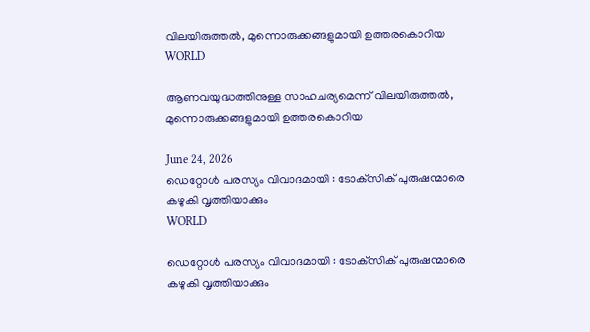വിലയിരുത്തൽ, മുന്നൊരുക്കങ്ങളുമായി ഉത്തരകൊറിയ
WORLD

ആണവയുദ്ധത്തിനുള്ള സാഹചര്യമെന്ന് വിലയിരുത്തൽ, മുന്നൊരുക്കങ്ങളുമായി ഉത്തരകൊറിയ

June 24, 2026
ഡെറ്റോള്‍ പരസ്യം വിവാദമായി : ടോക്‌സിക് പുരുഷന്മാരെ കഴുകി വൃത്തിയാക്കും
WORLD

ഡെറ്റോള്‍ പരസ്യം വിവാദമായി : ടോക്‌സിക് പുരുഷന്മാരെ കഴുകി വൃത്തിയാക്കും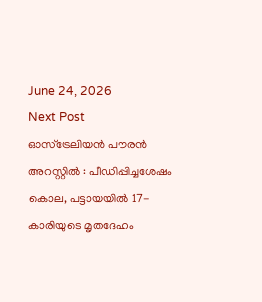June 24, 2026
Next Post
ഓസ്ട്രേലിയന്‍ പൗരന്‍ അറസ്റ്റില്‍ : പീഡിപ്പിച്ചശേഷം കൊല, പട്ടായയില്‍ 17-കാരിയുടെ മൃതദേഹം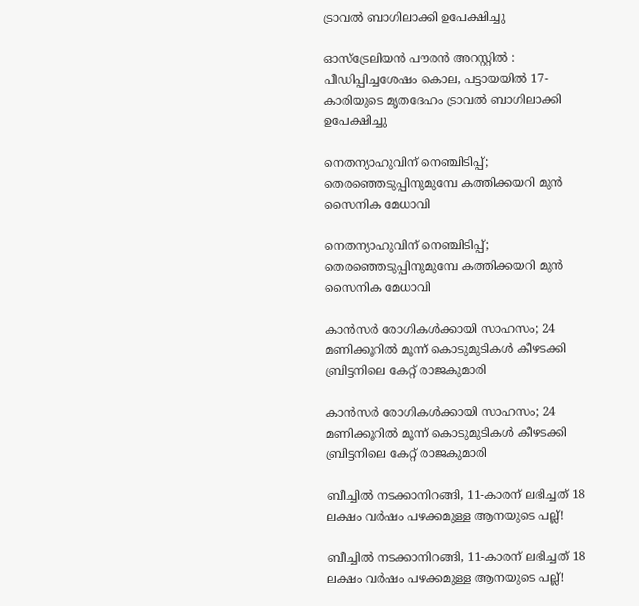ട്രാവല്‍ ബാഗിലാക്കി ഉപേക്ഷിച്ചു

ഓസ്ട്രേലിയന്‍ പൗരന്‍ അറസ്റ്റില്‍ : പീഡിപ്പിച്ചശേഷം കൊല, പട്ടായയില്‍ 17-കാരിയുടെ മൃതദേഹം ട്രാവല്‍ ബാഗിലാക്കി ഉപേക്ഷിച്ചു

നെതന്യാഹുവിന് നെഞ്ചിടിപ്പ്; തെരഞ്ഞെടുപ്പിനുമുമ്പേ കത്തിക്കയറി മുന്‍ സൈനിക മേധാവി

നെതന്യാഹുവിന് നെഞ്ചിടിപ്പ്; തെരഞ്ഞെടുപ്പിനുമുമ്പേ കത്തിക്കയറി മുന്‍ സൈനിക മേധാവി

കാന്‍സര്‍ രോഗികള്‍ക്കായി സാഹസം; 24 മണിക്കൂറില്‍ മൂന്ന് കൊടുമുടികള്‍ കീഴടക്കി ബ്രിട്ടനിലെ കേറ്റ് രാജകുമാരി

കാന്‍സര്‍ രോഗികള്‍ക്കായി സാഹസം; 24 മണിക്കൂറില്‍ മൂന്ന് കൊടുമുടികള്‍ കീഴടക്കി ബ്രിട്ടനിലെ കേറ്റ് രാജകുമാരി

ബീച്ചിൽ നടക്കാനിറങ്ങി, 11-കാരന് ലഭിച്ചത് 18 ലക്ഷം വർഷം പഴക്കമുള്ള ആനയുടെ പല്ല്!

ബീച്ചിൽ നടക്കാനിറങ്ങി, 11-കാരന് ലഭിച്ചത് 18 ലക്ഷം വർഷം പഴക്കമുള്ള ആനയുടെ പല്ല്!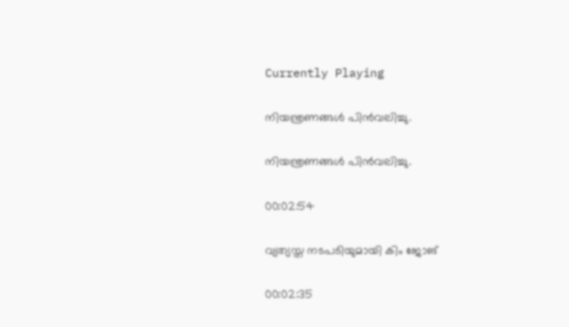Currently Playing

നിയന്ത്രണങ്ങള്‍ പിന്‍വലിച്ചു.

നിയന്ത്രണങ്ങള്‍ പിന്‍വലിച്ചു.

00:02:54

വ്യത്യസ്ത നടപടിയുമായി കിം ജോങ്

00:02:35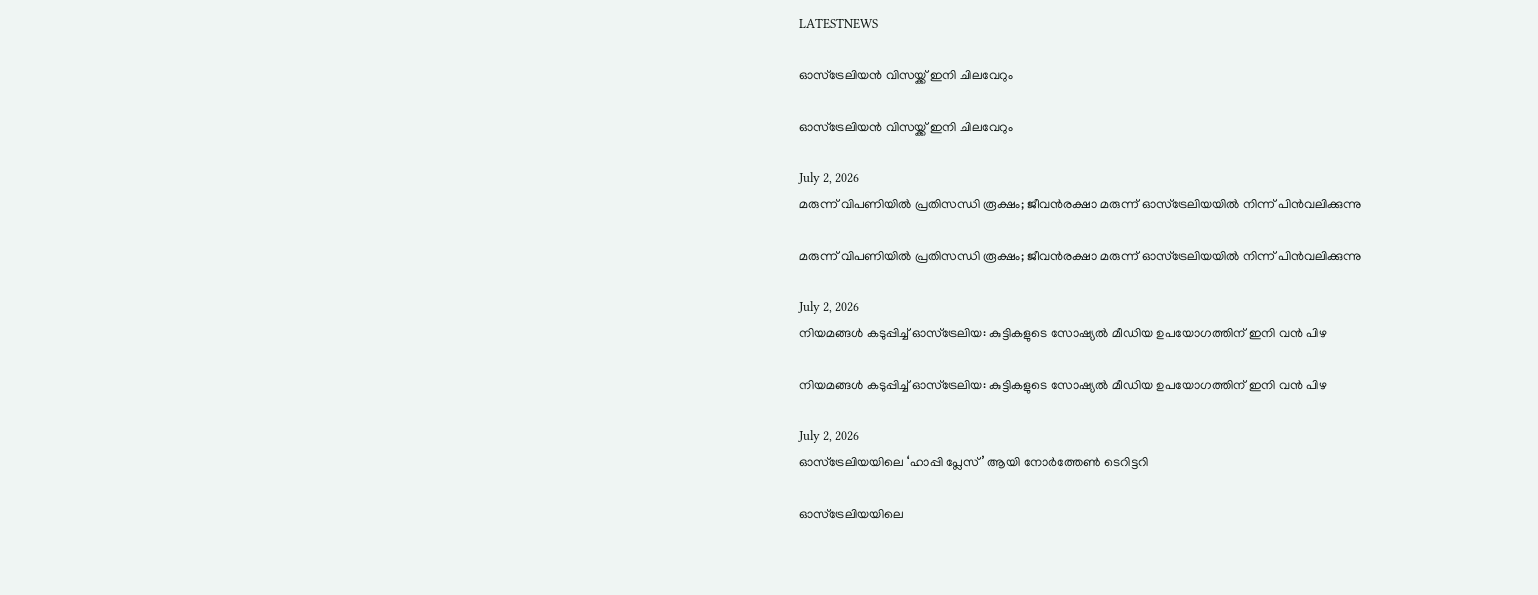LATESTNEWS

ഓസ്‌ട്രേലിയൻ വിസയ്ക്ക് ഇനി ചിലവേറും

ഓസ്‌ട്രേലിയൻ വിസയ്ക്ക് ഇനി ചിലവേറും

July 2, 2026
മരുന്ന് വിപണിയിൽ പ്രതിസന്ധി രൂക്ഷം; ജീവൻരക്ഷാ മരുന്ന് ഓസ്‌ട്രേലിയയിൽ നിന്ന് പിൻവലിക്കുന്നു

മരുന്ന് വിപണിയിൽ പ്രതിസന്ധി രൂക്ഷം; ജീവൻരക്ഷാ മരുന്ന് ഓസ്‌ട്രേലിയയിൽ നിന്ന് പിൻവലിക്കുന്നു

July 2, 2026
നിയമങ്ങൾ കടുപ്പിച്ച് ഓസ്‌ട്രേലിയ: കുട്ടികളുടെ സോഷ്യൽ മീഡിയ ഉപയോഗത്തിന് ഇനി വൻ പിഴ

നിയമങ്ങൾ കടുപ്പിച്ച് ഓസ്‌ട്രേലിയ: കുട്ടികളുടെ സോഷ്യൽ മീഡിയ ഉപയോഗത്തിന് ഇനി വൻ പിഴ

July 2, 2026
ഓസ്‌ട്രേലിയയിലെ ‘ഹാപ്പി പ്ലേസ്’ ആയി നോർത്തേൺ ടെറിട്ടറി

ഓസ്‌ട്രേലിയയിലെ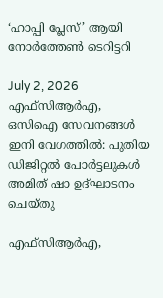‘ഹാപ്പി പ്ലേസ്’ ആയി നോർത്തേൺ ടെറിട്ടറി

July 2, 2026
എഫ്‌സിആർഎ, ഒസിഐ സേവനങ്ങൾ ഇനി വേഗത്തിൽ: പുതിയ ഡിജിറ്റൽ പോർട്ടലുകൾ അമിത് ഷാ ഉദ്ഘാടനം ചെയ്തു

എഫ്‌സിആർഎ,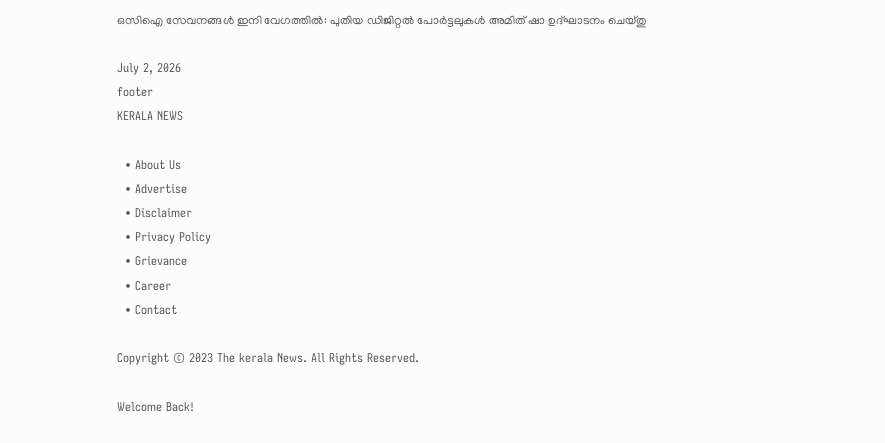ഒസിഐ സേവനങ്ങൾ ഇനി വേഗത്തിൽ: പുതിയ ഡിജിറ്റൽ പോർട്ടലുകൾ അമിത് ഷാ ഉദ്ഘാടനം ചെയ്തു

July 2, 2026
footer
KERALA NEWS

  • About Us
  • Advertise
  • Disclaimer
  • Privacy Policy
  • Grievance
  • Career
  • Contact

Copyright © 2023 The kerala News. All Rights Reserved.

Welcome Back!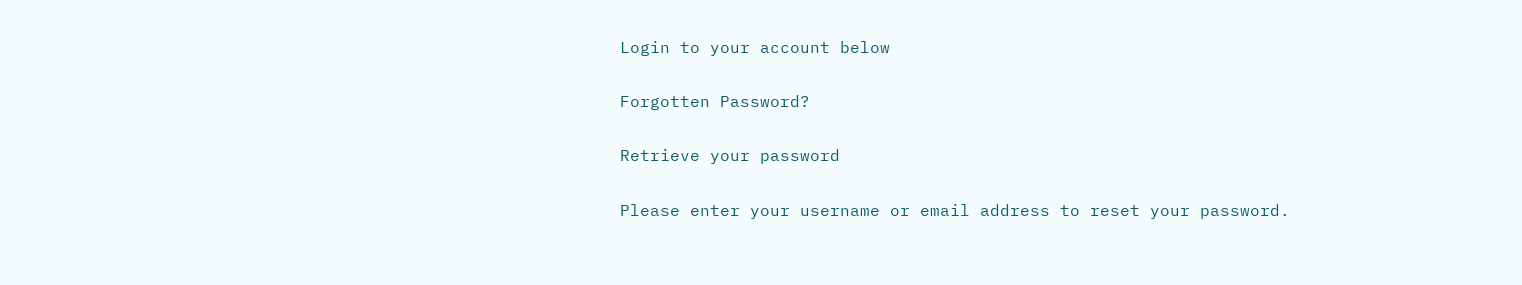Login to your account below

Forgotten Password?

Retrieve your password

Please enter your username or email address to reset your password.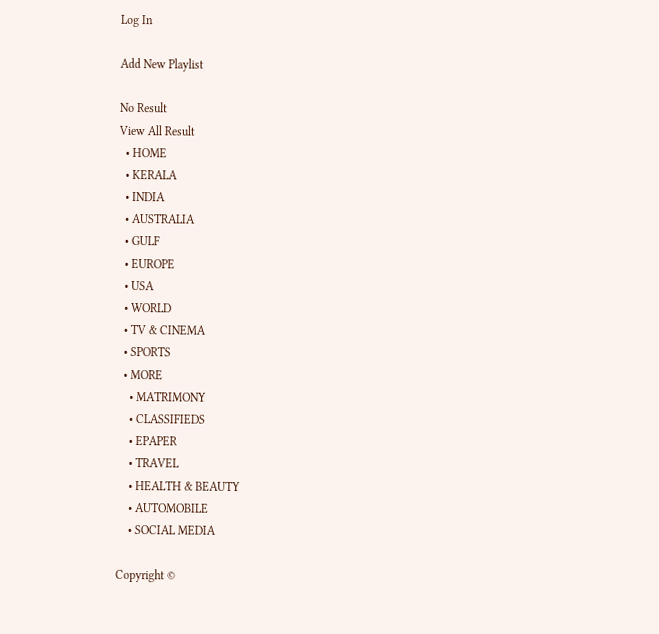Log In

Add New Playlist

No Result
View All Result
  • HOME
  • KERALA
  • INDIA
  • AUSTRALIA
  • GULF
  • EUROPE
  • USA
  • WORLD
  • TV & CINEMA
  • SPORTS
  • MORE
    • MATRIMONY
    • CLASSIFIEDS
    • EPAPER
    • TRAVEL
    • HEALTH & BEAUTY
    • AUTOMOBILE
    • SOCIAL MEDIA

Copyright ©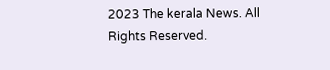2023 The kerala News. All Rights Reserved.